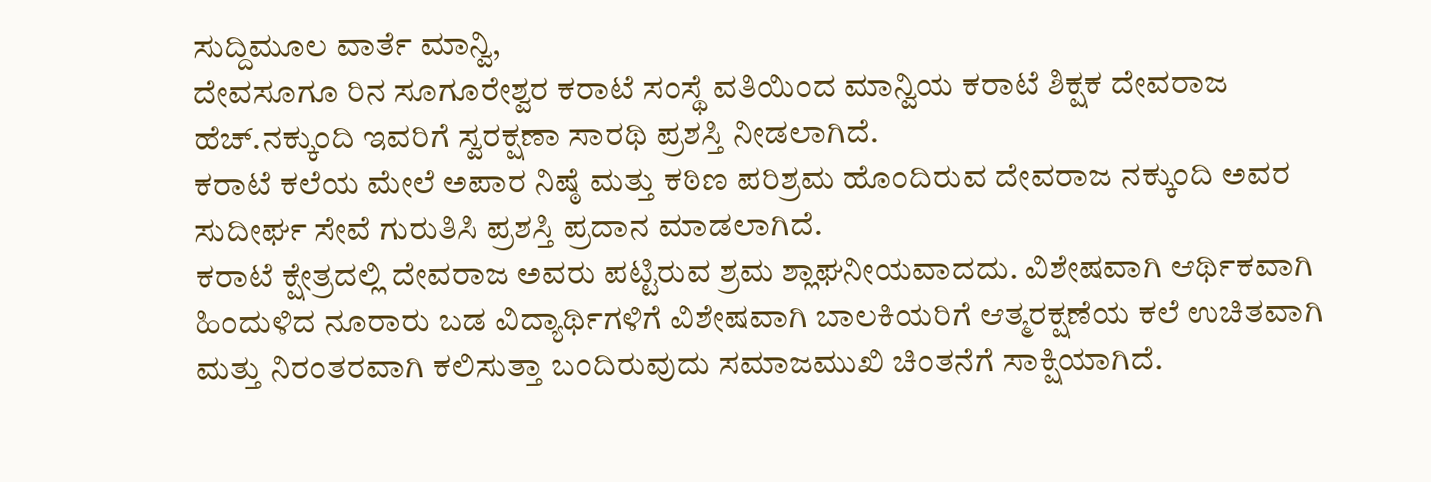ಸುದ್ದಿಮೂಲ ವಾರ್ತೆ ಮಾನ್ವಿ,
ದೇವಸೂಗೂ ರಿನ ಸೂಗೂರೇಶ್ವರ ಕರಾಟೆ ಸಂಸ್ಥೆ ವತಿಯಿಂದ ಮಾನ್ವಿಯ ಕರಾಟೆ ಶಿಕ್ಷಕ ದೇವರಾಜ ಹೆಚ್.ನಕ್ಕುಂದಿ ಇವರಿಗೆ ಸ್ವರಕ್ಷಣಾ ಸಾರಥಿ ಪ್ರಶಸ್ತಿ ನೀಡಲಾಗಿದೆ.
ಕರಾಟೆ ಕಲೆಯ ಮೇಲೆ ಅಪಾರ ನಿಷ್ಠೆ ಮತ್ತು ಕಠಿಣ ಪರಿಶ್ರಮ ಹೊಂದಿರುವ ದೇವರಾಜ ನಕ್ಕುಂದಿ ಅವರ ಸುದೀರ್ಘ ಸೇವೆ ಗುರುತಿಸಿ ಪ್ರಶಸ್ತಿ ಪ್ರದಾನ ಮಾಡಲಾಗಿದೆ.
ಕರಾಟೆ ಕ್ಷೇತ್ರದಲ್ಲಿ ದೇವರಾಜ ಅವರು ಪಟ್ಟಿರುವ ಶ್ರಮ ಶ್ಲಾಘನೀಯವಾದದು. ವಿಶೇಷವಾಗಿ ಆರ್ಥಿಕವಾಗಿ ಹಿಂದುಳಿದ ನೂರಾರು ಬಡ ವಿದ್ಯಾರ್ಥಿಗಳಿಗೆ ವಿಶೇಷವಾಗಿ ಬಾಲಕಿಯರಿಗೆ ಆತ್ಮರಕ್ಷಣೆಯ ಕಲೆ ಉಚಿತವಾಗಿ ಮತ್ತು ನಿರಂತರವಾಗಿ ಕಲಿಸುತ್ತಾ ಬಂದಿರುವುದು ಸಮಾಜಮುಖಿ ಚಿಂತನೆಗೆ ಸಾಕ್ಷಿಯಾಗಿದೆ.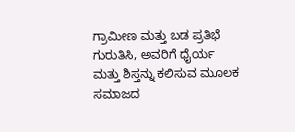ಗ್ರಾಮೀಣ ಮತ್ತು ಬಡ ಪ್ರತಿಭೆ ಗುರುತಿಸಿ, ಅವರಿಗೆ ಧೈರ್ಯ ಮತ್ತು ಶಿಸ್ತನ್ನು ಕಲಿಸುವ ಮೂಲಕ ಸಮಾಜದ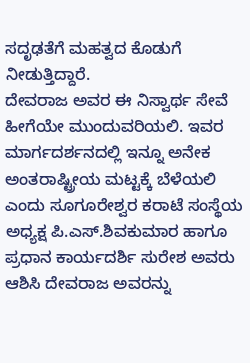ಸದೃಢತೆಗೆ ಮಹತ್ವದ ಕೊಡುಗೆ ನೀಡುತ್ತಿದ್ದಾರೆ.
ದೇವರಾಜ ಅವರ ಈ ನಿಸ್ವಾರ್ಥ ಸೇವೆ ಹೀಗೆಯೇ ಮುಂದುವರಿಯಲಿ. ಇವರ ಮಾರ್ಗದರ್ಶನದಲ್ಲಿ ಇನ್ನೂ ಅನೇಕ ಅಂತರಾಷ್ಟ್ರೀಯ ಮಟ್ಟಕ್ಕೆ ಬೆಳೆಯಲಿ ಎಂದು ಸೂಗೂರೇಶ್ವರ ಕರಾಟೆ ಸಂಸ್ಥೆಯ ಅಧ್ಯಕ್ಷ ಪಿ.ಎಸ್.ಶಿವಕುಮಾರ ಹಾಗೂ ಪ್ರಧಾನ ಕಾರ್ಯದರ್ಶಿ ಸುರೇಶ ಅವರು ಆಶಿಸಿ ದೇವರಾಜ ಅವರನ್ನು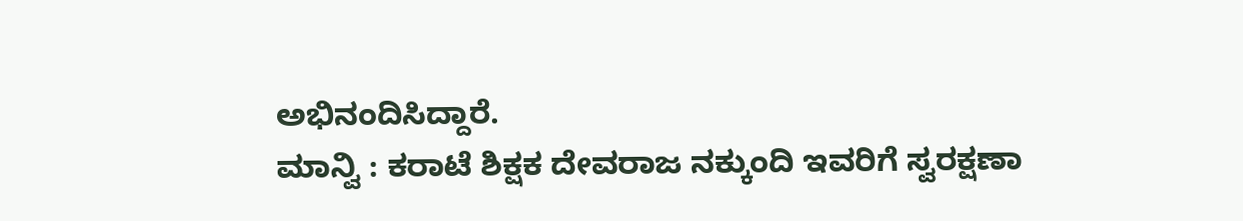ಅಭಿನಂದಿಸಿದ್ದಾರೆ.
ಮಾನ್ವಿ : ಕರಾಟೆ ಶಿಕ್ಷಕ ದೇವರಾಜ ನಕ್ಕುಂದಿ ಇವರಿಗೆ ಸ್ವರಕ್ಷಣಾ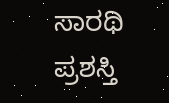ಸಾರಥಿ ಪ್ರಶಸ್ತಿ